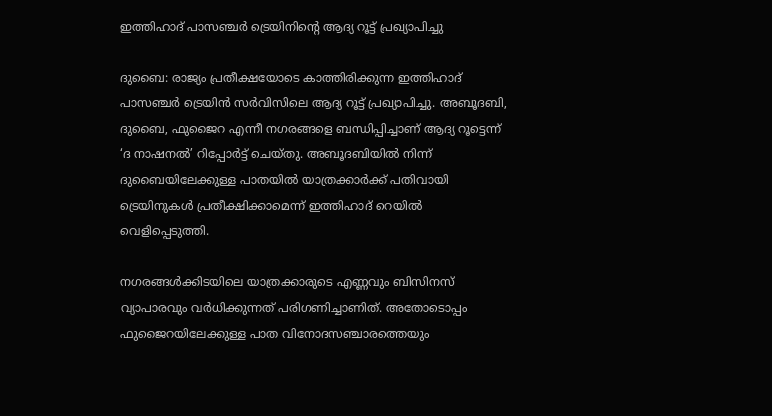ഇത്തിഹാദ് പാസഞ്ചർ ട്രെയിനിന്‍റെ ആദ്യ റൂട്ട് പ്രഖ്യാപിച്ചു

ദുബൈ: രാജ്യം പ്രതീക്ഷയോടെ കാത്തിരിക്കുന്ന ഇത്തിഹാദ് പാസഞ്ചർ ട്രെയിൻ സർവിസിലെ ആദ്യ റൂട്ട് പ്രഖ്യാപിച്ചു. അബൂദബി, ദുബൈ, ഫുജൈറ എന്നീ നഗരങ്ങളെ ബന്ധിപ്പിച്ചാണ് ആദ്യ റൂട്ടെന്ന് ‘ദ നാഷനൽ’ റിപ്പോർട്ട് ചെയ്തു. അബൂദബിയിൽ നിന്ന് ദുബൈയിലേക്കുള്ള പാതയിൽ യാത്രക്കാർക്ക് പതിവായി ട്രെയിനുകൾ പ്രതീക്ഷിക്കാമെന്ന് ഇത്തിഹാദ് റെയിൽ വെളിപ്പെടുത്തി.

നഗരങ്ങൾക്കിടയിലെ യാത്രക്കാരുടെ എണ്ണവും ബിസിനസ് വ്യാപാരവും വർധിക്കുന്നത് പരിഗണിച്ചാണിത്. അതോടൊപ്പം ഫുജൈറയിലേക്കുള്ള പാത വിനോദസഞ്ചാരത്തെയും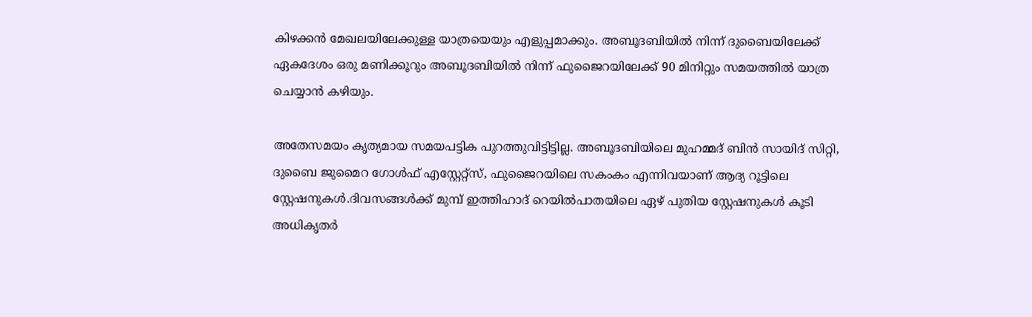കിഴക്കൻ മേഖലയിലേക്കുള്ള യാത്രയെയും എളുപ്പമാക്കും. അബൂദബിയിൽ നിന്ന് ദുബൈയിലേക്ക് ഏകദേശം ഒരു മണിക്കൂറും അബൂദബിയിൽ നിന്ന് ഫുജൈറയിലേക്ക് 90 മിനിറ്റും സമയത്തിൽ യാത്ര ചെയ്യാൻ കഴിയും.

അതേസമയം കൃത്യമായ സമയപട്ടിക പുറത്തുവിട്ടിട്ടില്ല. അബൂദബിയിലെ മുഹമ്മദ് ബിൻ സായിദ് സിറ്റി, ദുബൈ ജുമൈറ ഗോൾഫ് എസ്റ്റേറ്റ്സ്, ഫുജൈറയിലെ സകംകം എന്നിവയാണ് ആദ്യ റൂട്ടിലെ സ്റ്റേഷനുകൾ.ദിവസങ്ങൾക്ക് മുമ്പ് ഇത്തിഹാദ് റെയിൽപാതയിലെ ഏഴ് പുതിയ സ്റ്റേഷനുകൾ കൂടി അധികൃതർ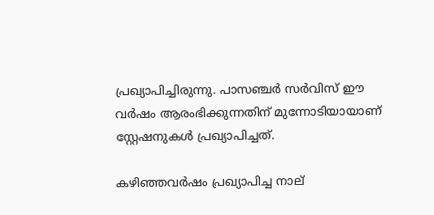പ്രഖ്യാപിച്ചിരുന്നു. പാസഞ്ചർ സർവിസ് ഈ വർഷം ആരംഭിക്കുന്നതിന് മുന്നോടിയായാണ് സ്റ്റേഷനുകൾ പ്രഖ്യാപിച്ചത്.

കഴിഞ്ഞവർഷം പ്രഖ്യാപിച്ച നാല്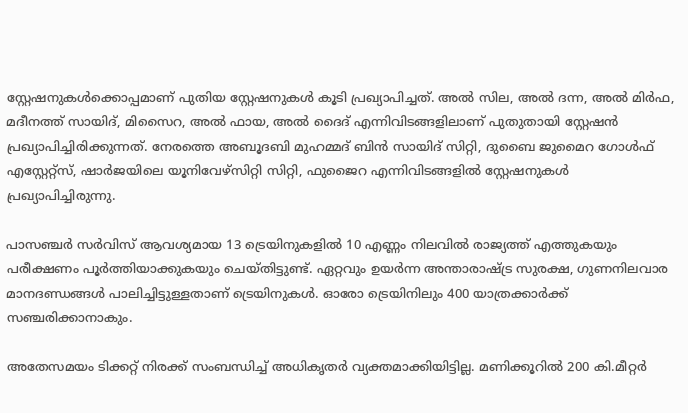സ്റ്റേഷനുകൾക്കൊപ്പമാണ് പുതിയ സ്റ്റേഷനുകൾ കൂടി പ്രഖ്യാപിച്ചത്. അൽ സില, അൽ ദന്ന, അൽ മിർഫ, മദീനത്ത് സായിദ്, മിസൈറ, അൽ ഫായ, അൽ ദൈദ് എന്നിവിടങ്ങളിലാണ് പുതുതായി സ്റ്റേഷൻ പ്രഖ്യാപിച്ചിരിക്കുന്നത്. നേരത്തെ അബൂദബി മുഹമ്മദ് ബിൻ സായിദ് സിറ്റി, ദുബൈ ജുമൈറ ഗോൾഫ് എസ്റ്റേറ്റ്സ്, ഷാർജയിലെ യൂനിവേഴ്സിറ്റി സിറ്റി, ഫുജൈറ എന്നിവിടങ്ങളിൽ സ്റ്റേഷനുകൾ പ്രഖ്യാപിച്ചിരുന്നു.

പാസഞ്ചർ സർവിസ് ആവശ്യമായ 13 ട്രെയിനുകളിൽ 10 എണ്ണം നിലവിൽ രാജ്യത്ത് എത്തുകയും പരീക്ഷണം പൂർത്തിയാക്കുകയും ചെയ്തിട്ടുണ്ട്. ഏറ്റവും ഉയർന്ന അന്താരാഷ്ട്ര സുരക്ഷ, ഗുണനിലവാര മാനദണ്ഡങ്ങൾ പാലിച്ചിട്ടുള്ളതാണ് ട്രെയിനുകൾ. ഓരോ ട്രെയിനിലും 400 യാത്രക്കാർക്ക് സഞ്ചരിക്കാനാകും.

അതേസമയം ടിക്കറ്റ് നിരക്ക് സംബന്ധിച്ച് അധികൃതർ വ്യക്തമാക്കിയിട്ടില്ല. മണിക്കൂറിൽ 200 കി.മീറ്റർ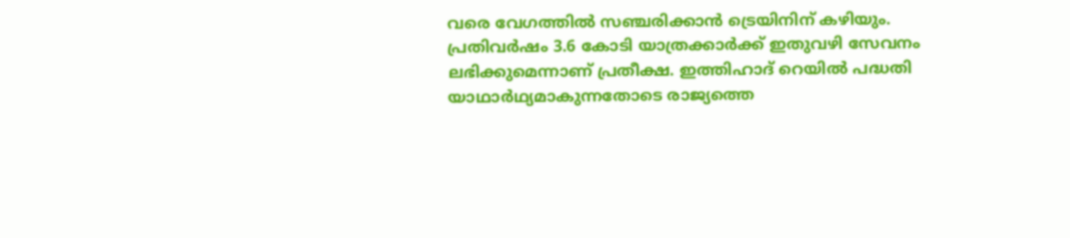വരെ വേഗത്തിൽ സഞ്ചരിക്കാൻ ട്രെയിനിന് കഴിയും. പ്രതിവർഷം 3.6 കോടി യാത്രക്കാർക്ക് ഇതുവഴി സേവനം ലഭിക്കുമെന്നാണ് പ്രതീക്ഷ. ഇത്തിഹാദ് റെയിൽ പദ്ധതി യാഥാർഥ്യമാകുന്നതോടെ രാജ്യത്തെ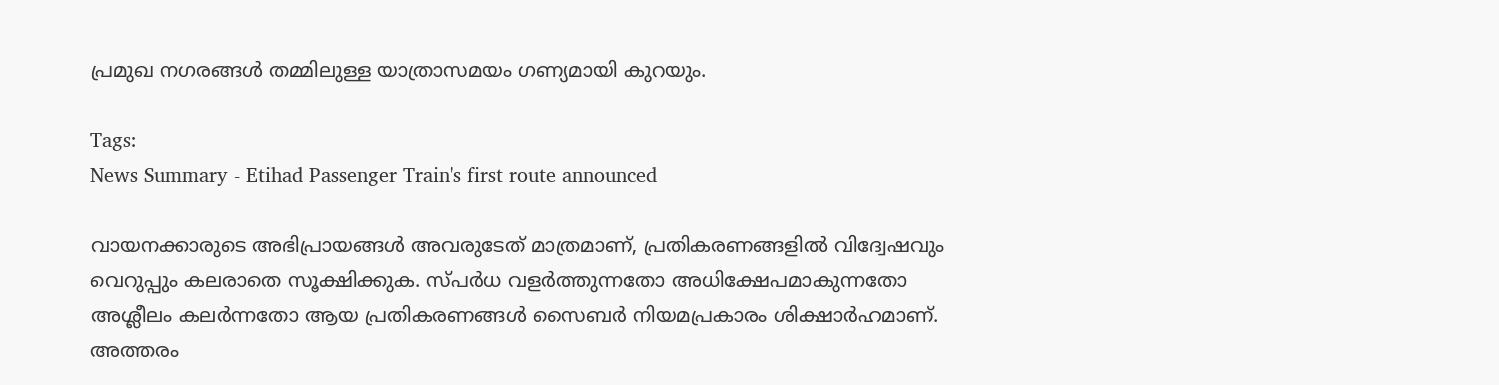പ്രമുഖ നഗരങ്ങൾ തമ്മിലുള്ള യാത്രാസമയം ഗണ്യമായി കുറയും.

Tags:
News Summary - Etihad Passenger Train's first route announced

വായനക്കാരുടെ അഭിപ്രായങ്ങള്‍ അവരുടേത് മാത്രമാണ്, പ്രതികരണങ്ങളിൽ വിദ്വേഷവും വെറുപ്പും കലരാതെ സൂക്ഷിക്കുക. സ്പർധ വളർത്തുന്നതോ അധിക്ഷേപമാകുന്നതോ അശ്ലീലം കലർന്നതോ ആയ പ്രതികരണങ്ങൾ സൈബർ നിയമപ്രകാരം ശിക്ഷാർഹമാണ്. അത്തരം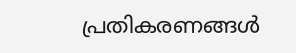പ്രതികരണങ്ങൾ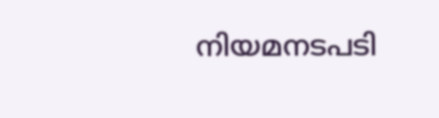നിയമനടപടി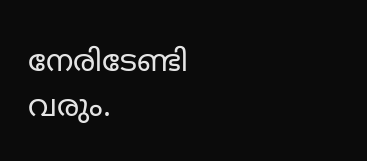നേരിടേണ്ടി വരും.